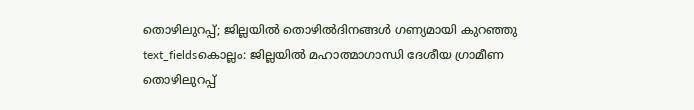തൊഴിലുറപ്പ്; ജില്ലയിൽ തൊഴിൽദിനങ്ങൾ ഗണ്യമായി കുറഞ്ഞു
text_fieldsകൊല്ലം: ജില്ലയിൽ മഹാത്മാഗാന്ധി ദേശീയ ഗ്രാമീണ തൊഴിലുറപ്പ്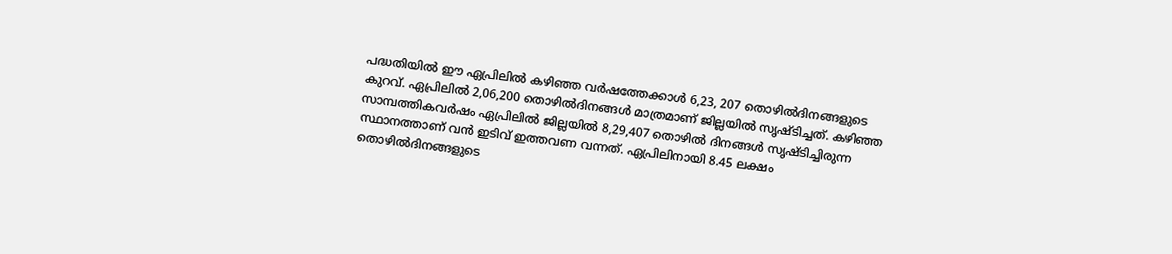പദ്ധതിയിൽ ഈ ഏപ്രിലിൽ കഴിഞ്ഞ വർഷത്തേക്കാൾ 6,23, 207 തൊഴിൽദിനങ്ങളുടെ കുറവ്. ഏപ്രിലിൽ 2,06,200 തൊഴിൽദിനങ്ങൾ മാത്രമാണ് ജില്ലയിൽ സൃഷ്ടിച്ചത്. കഴിഞ്ഞ സാമ്പത്തികവർഷം ഏപ്രിലിൽ ജില്ലയിൽ 8,29,407 തൊഴിൽ ദിനങ്ങൾ സൃഷ്ടിച്ചിരുന്ന സ്ഥാനത്താണ് വൻ ഇടിവ് ഇത്തവണ വന്നത്. ഏപ്രിലിനായി 8.45 ലക്ഷം തൊഴിൽദിനങ്ങളുടെ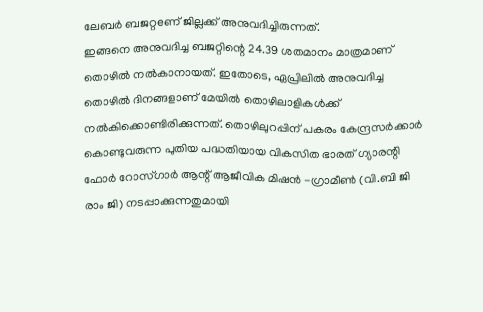ലേബർ ബജറ്റeണ് ജില്ലക്ക് അനുവദിച്ചിരുന്നത്.
ഇങ്ങനെ അനുവദിച്ച ബജറ്റിന്റെ 24.39 ശതമാനം മാത്രമാണ് തൊഴിൽ നൽകാനായത്. ഇതോടെ, ഏപ്രിലിൽ അനുവദിച്ച തൊഴിൽ ദിനങ്ങളാണ് മേയിൽ തൊഴിലാളികൾക്ക് നൽകിക്കൊണ്ടിരിക്കുന്നത്. തൊഴിലുറപ്പിന് പകരം കേന്ദ്രസർക്കാർ കൊണ്ടുവരുന്ന പുതിയ പദ്ധതിയായ വികസിത ഭാരത് ഗ്യാരന്റി ഫോർ റോസ്ഗാർ ആന്റ് ആജീവിക മിഷൻ -ഗ്രാമീൺ (വി.ബി ജി രാം ജി) നടപ്പാക്കുന്നതുമായി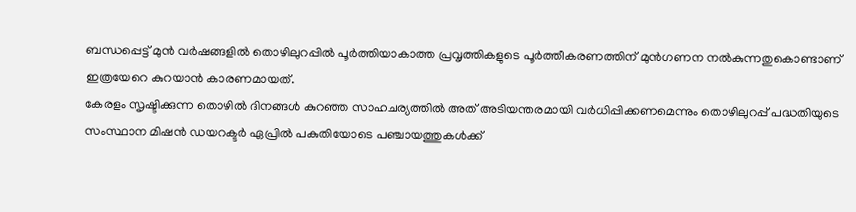ബന്ധപ്പെട്ട് മുൻ വർഷങ്ങളിൽ തൊഴിലുറപ്പിൽ പൂർത്തിയാകാത്ത പ്രവൃത്തികളുടെ പൂർത്തീകരണത്തിന് മുൻഗണന നൽകുന്നതുകൊണ്ടാണ് ഇത്രയേറെ കുറയാൻ കാരണമായത്.
കേരളം സൃഷ്ടിക്കുന്ന തൊഴിൽ ദിനങ്ങൾ കുറഞ്ഞ സാഹചര്യത്തിൽ അത് അടിയന്തരമായി വർധിപ്പിക്കണമെന്നും തൊഴിലുറപ്പ് പദ്ധതിയുടെ സംസ്ഥാന മിഷൻ ഡയറക്ടർ ഏപ്രിൽ പകുതിയോടെ പഞ്ചായത്തുകൾക്ക്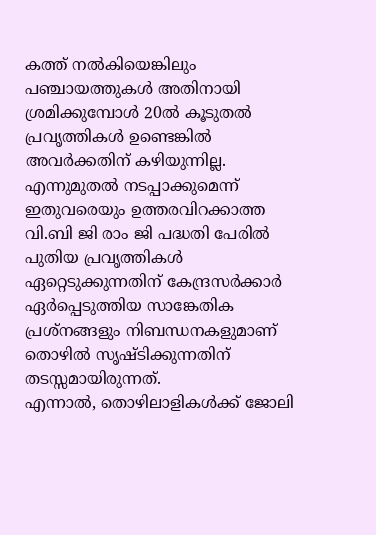കത്ത് നൽകിയെങ്കിലും പഞ്ചായത്തുകൾ അതിനായി ശ്രമിക്കുമ്പോൾ 20ൽ കൂടുതൽ പ്രവൃത്തികൾ ഉണ്ടെങ്കിൽ അവർക്കതിന് കഴിയുന്നില്ല.
എന്നുമുതൽ നടപ്പാക്കുമെന്ന് ഇതുവരെയും ഉത്തരവിറക്കാത്ത വി.ബി ജി രാം ജി പദ്ധതി പേരിൽ പുതിയ പ്രവൃത്തികൾ ഏറ്റെടുക്കുന്നതിന് കേന്ദ്രസർക്കാർ ഏർപ്പെടുത്തിയ സാങ്കേതിക പ്രശ്നങ്ങളും നിബന്ധനകളുമാണ് തൊഴിൽ സൃഷ്ടിക്കുന്നതിന് തടസ്സമായിരുന്നത്.
എന്നാൽ, തൊഴിലാളികൾക്ക് ജോലി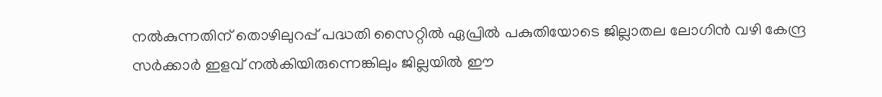നൽകുന്നതിന് തൊഴിലുറപ്പ് പദ്ധതി സൈറ്റിൽ ഏപ്രിൽ പകുതിയോടെ ജില്ലാതല ലോഗിൻ വഴി കേന്ദ്ര സർക്കാർ ഇളവ് നൽകിയിരുന്നെങ്കിലും ജില്ലയിൽ ഈ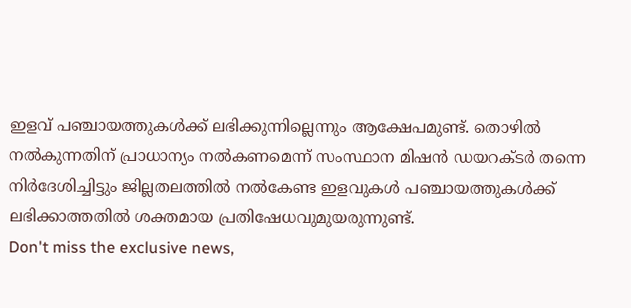ഇളവ് പഞ്ചായത്തുകൾക്ക് ലഭിക്കുന്നില്ലെന്നും ആക്ഷേപമുണ്ട്. തൊഴിൽ നൽകുന്നതിന് പ്രാധാന്യം നൽകണമെന്ന് സംസ്ഥാന മിഷൻ ഡയറക്ടർ തന്നെ നിർദേശിച്ചിട്ടും ജില്ലതലത്തിൽ നൽകേണ്ട ഇളവുകൾ പഞ്ചായത്തുകൾക്ക് ലഭിക്കാത്തതിൽ ശക്തമായ പ്രതിഷേധവുമുയരുന്നുണ്ട്.
Don't miss the exclusive news,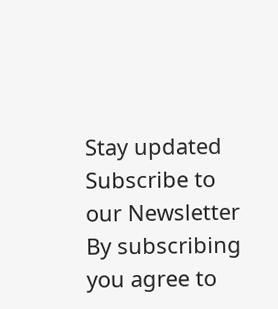Stay updated
Subscribe to our Newsletter
By subscribing you agree to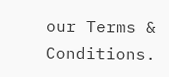our Terms & Conditions.